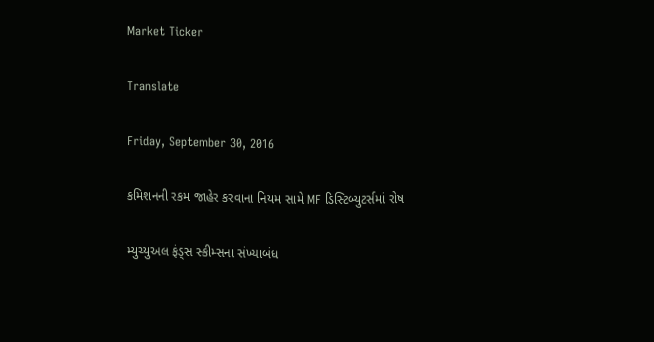Market Ticker

Translate

Friday, September 30, 2016

કમિશનની રકમ જાહેર કરવાના નિયમ સામે MF ડિસ્ટિબ્યુટર્સમાં રોષ

મ્યુચ્યુઅલ ફંડ્સ સ્કીમ્સના સંખ્યાબંધ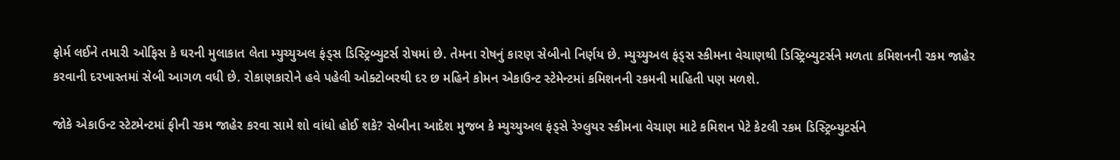ફોર્મ લઈને તમારી ઓફિસ કે ઘરની મુલાકાત લેતા મ્યુચ્યુઅલ ફંડ્સ ડિસ્ટ્રિબ્યુટર્સ રોષમાં છે. તેમના રોષનું કારણ સેબીનો નિર્ણય છે. મ્યુચ્યુઅલ ફંડ્સ સ્કીમના વેચાણથી ડિસ્ટ્રિબ્યુટર્સને મળતા કમિશનની રકમ જાહેર કરવાની દરખાસ્તમાં સેબી આગળ વધી છે. રોકાણકારોને હવે પહેલી ઓક્ટોબરથી દર છ મહિને કોમન એકાઉન્ટ સ્ટેમેન્ટમાં કમિશનની રકમની માહિતી પણ મળશે.

જોકે એકાઉન્ટ સ્ટેટમેન્ટમાં ફીની રકમ જાહેર કરવા સામે શો વાંધો હોઈ શકે? સેબીના આદેશ મુજબ કે મ્યુચ્યુઅલ ફંડ્સે રેગ્લુયર સ્કીમના વેચાણ માટે કમિશન પેટે કેટલી રકમ ડિસ્ટ્રિબ્યુટર્સને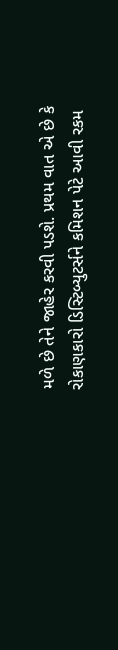મળે છે તેને જાહેર કરવી પડશે. પ્રથમ વાત એ છે કે રોકાણકારો ડિસ્ટિબ્યુટર્સને કમિશન પેટે આવી રકમ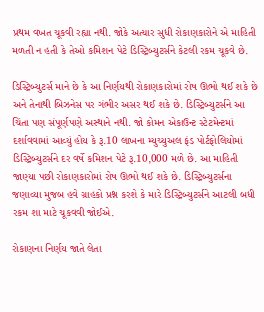પ્રથમ વખત ચૂકવી રહ્યા નથી. જોકે અત્યાર સુધી રોકાણકારોને એ માહિતી મળતી ન હતી કે તેઓ કમિશન પેટે ડિસ્ટ્રિબ્યુટર્સને કેટલી રકમ ચૂકવે છે.

ડિસ્ટ્રિબ્યુટર્સ માને છે કે આ નિર્ણયથી રોકાણકારોમાં રોષ ઊભો થઈ શકે છે અને તેનાથી બિઝનેસ પર ગંભીર અસર થઈ શકે છે. ડિસ્ટ્રિબ્યુટર્સને આ ચિંતા પણ સંપૂર્ણપણે અસ્થાને નથી. જો કોમન એકાઉન્ટ સ્ટેટમેન્ટમાં દર્શાવવામાં આવ્યું હોય કે રૂ.10 લાખના મ્યુચ્યુઅલ ફંડ પોર્ટફોલિયોમાં ડિસ્ટ્રિબ્યુટર્સને દર વર્ષે કમિશન પેટે રૂ.10,000 મળે છે. આ માહિતી જાણ્યા પછી રોકાણકારોમાં રોષ ઊભો થઈ શકે છે. ડિસ્ટ્રિબ્યુટર્સના જણાવ્યા મુજબ હવે ગ્રાહકો પ્રશ્ન કરશે કે મારે ડિસ્ટ્રિબ્યુટર્સને આટલી બધી રકમ શા માટે ચૂકવવી જોઈએ.

રોકાણના નિર્ણય જાતે લેતા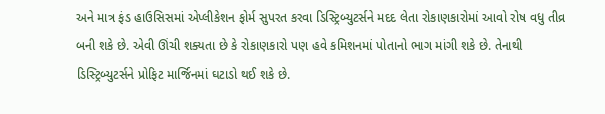અને માત્ર ફંડ હાઉસિસમાં એપ્લીકેશન ફોર્મ સુપરત કરવા ડિસ્ટ્રિબ્યુટર્સને મદદ લેતા રોકાણકારોમાં આવો રોષ વધુ તીવ્ર બની શકે છે. એવી ઊંચી શક્યતા છે કે રોકાણકારો પણ હવે કમિશનમાં પોતાનો ભાગ માંગી શકે છે. તેનાથી ડિસ્ટ્રિબ્યુટર્સને પ્રોફિટ માર્જિનમાં ઘટાડો થઈ શકે છે.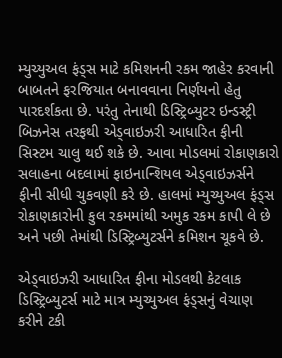મ્યુચ્યુઅલ ફંડ્સ માટે કમિશનની રકમ જાહેર કરવાની બાબતને ફરજિયાત બનાવવાના નિર્ણયનો હેતુ પારદર્શકતા છે. પરંતુ તેનાથી ડિસ્ટ્રિબ્યુટર ઇન્ડસ્ટ્રી બિઝનેસ તરફથી એડ્વાઇઝરી આધારિત ફીની સિસ્ટમ ચાલુ થઈ શકે છે. આવા મોડલમાં રોકાણકારો સલાહના બદલામાં ફાઇનાન્શિયલ એડ્‌વાઇઝર્સને ફીની સીધી ચુકવણી કરે છે. હાલમાં મ્યુચ્યુઅલ ફંડ્સ રોકાણકારોની કુલ રકમમાંથી અમુક રકમ કાપી લે છે અને પછી તેમાંથી ડિસ્ટ્રિબ્યુટર્સને કમિશન ચૂકવે છે.

એડ્‌વાઇઝરી આધારિત ફીના મોડલથી કેટલાક ડિસ્ટ્રિબ્યુટર્સ માટે માત્ર મ્યુચ્યુઅલ ફંડ્સનું વેચાણ કરીને ટકી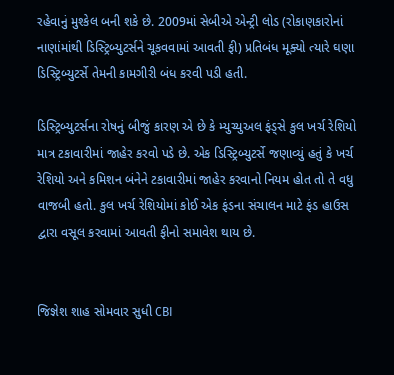રહેવાનું મુશ્કેલ બની શકે છે. 2009માં સેબીએ એન્ટ્રી લોડ (રોકાણકારોનાં નાણાંમાંથી ડિસ્ટ્રિબ્યુટર્સને ચૂકવવામાં આવતી ફી) પ્રતિબંધ મૂક્યો ત્યારે ઘણા ડિસ્ટ્રિબ્યુટર્સે તેમની કામગીરી બંધ કરવી પડી હતી.

ડિસ્ટ્રિબ્યુટર્સના રોષનું બીજું કારણ એ છે કે મ્યુચ્યુઅલ ફંડ્સે કુલ ખર્ચ રેશિયો માત્ર ટકાવારીમાં જાહેર કરવો પડે છે. એક ડિસ્ટ્રિબ્યુટર્સે જણાવ્યું હતું કે ખર્ચ રેશિયો અને કમિશન બંનેને ટકાવારીમાં જાહેર કરવાનો નિયમ હોત તો તે વધુ વાજબી હતો. કુલ ખર્ચ રેશિયોમાં કોઈ એક ફંડના સંચાલન માટે ફંડ હાઉસ દ્વારા વસૂલ કરવામાં આવતી ફીનો સમાવેશ થાય છે.


જિજ્ઞેશ શાહ સોમવાર સુધી CBI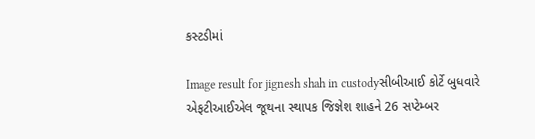કસ્ટડીમાં

Image result for jignesh shah in custodyસીબીઆઈ કોર્ટે બુધવારે એફટીઆઈએલ જૂથના સ્થાપક જિજ્ઞેશ શાહને 26 સપ્ટેમ્બર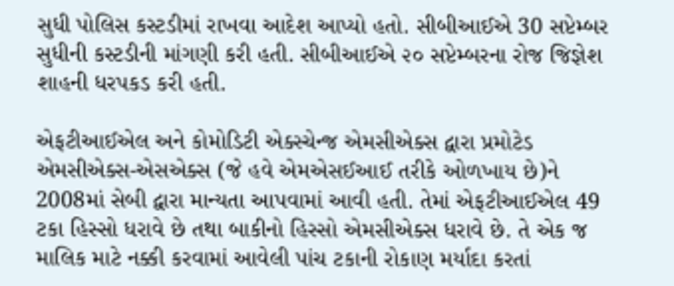સુધી પોલિસ કસ્ટડીમાં રાખવા આદેશ આપ્યો હતો. સીબીઆઈએ 30 સપ્ટેમ્બર સુધીની કસ્ટડીની માંગણી કરી હતી. સીબીઆઈએ ૨૦ સપ્ટેમ્બરના રોજ જિજ્ઞેશ શાહની ધરપકડ કરી હતી.

એફટીઆઈએલ અને કોમોડિટી એક્સ્ચેન્જ એમસીએક્સ દ્વારા પ્રમોટેડ એમસીએક્સ-એસએક્સ (જે હવે એમએસઈઆઈ તરીકે ઓળખાય છે)ને 2008માં સેબી દ્વારા માન્યતા આપવામાં આવી હતી. તેમાં એફટીઆઈએલ 49 ટકા હિસ્સો ધરાવે છે તથા બાકીનો હિસ્સો એમસીએક્સ ધરાવે છે. તે એક જ માલિક માટે નક્કી કરવામાં આવેલી પાંચ ટકાની રોકાણ મર્યાદા કરતાં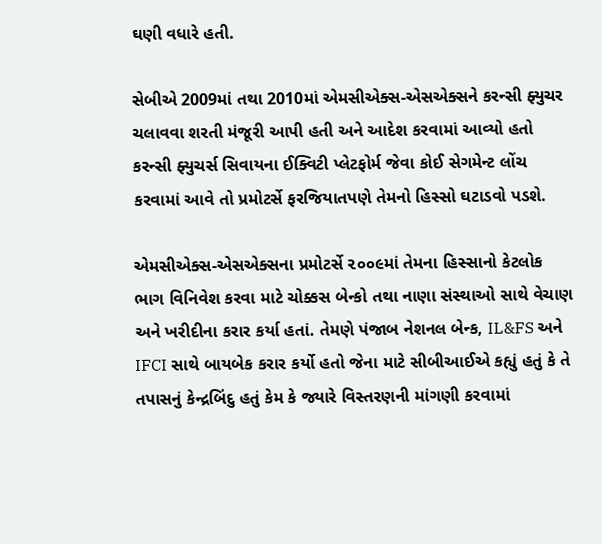ઘણી વધારે હતી.

સેબીએ 2009માં તથા 2010માં એમસીએક્સ-એસએક્સને કરન્સી ફ્યુચર ચલાવવા શરતી મંજૂરી આપી હતી અને આદેશ કરવામાં આવ્યો હતો કરન્સી ફ્યુચર્સ સિવાયના ઈક્વિટી પ્લેટફોર્મ જેવા કોઈ સેગમેન્ટ લોંચ કરવામાં આવે તો પ્રમોટર્સે ફરજિયાતપણે તેમનો હિસ્સો ઘટાડવો પડશે.

એમસીએક્સ-એસએક્સના પ્રમોટર્સે ૨૦૦૯માં તેમના હિસ્સાનો કેટલોક ભાગ વિનિવેશ કરવા માટે ચોક્કસ બેન્કો તથા નાણા સંસ્થાઓ સાથે વેચાણ અને ખરીદીના કરાર કર્યા હતાં. તેમણે પંજાબ નેશનલ બેન્ક, IL&FS અને IFCI સાથે બાયબેક કરાર કર્યો હતો જેના માટે સીબીઆઈએ કહ્યું હતું કે તે તપાસનું કેન્દ્રબિંદુ હતું કેમ કે જ્યારે વિસ્તરણની માંગણી કરવામાં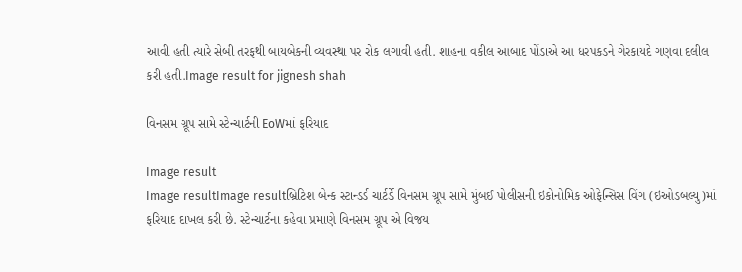આવી હતી ત્યારે સેબી તરફથી બાયબેકની વ્યવસ્થા પર રોક લગાવી હતી. શાહના વકીલ આબાદ પોંડાએ આ ધરપકડને ગેરકાયદે ગણવા દલીલ કરી હતી.Image result for jignesh shah

વિનસમ ગ્રૂપ સામે સ્ટેન્ચાર્ટની EoWમાં ફરિયાદ

Image result
Image resultImage resultબ્રિટિશ બેન્ક સ્ટાન્ડર્ડ ચાર્ટર્ડે વિનસમ ગ્રૂપ સામે મુંબઈ પોલીસની ઇકોનોમિક ઓફેન્સિસ વિંગ (ઇઓડબલ્યુ)માં ફરિયાદ દાખલ કરી છે. સ્ટેન્ચાર્ટના કહેવા પ્રમાણે વિનસમ ગ્રૂપ એ વિજય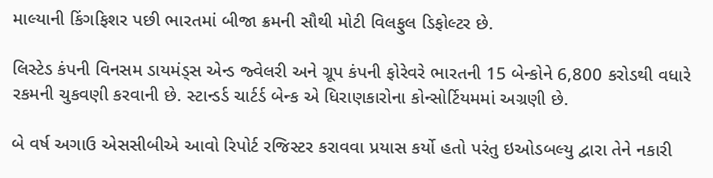માલ્યાની કિંગફિશર પછી ભારતમાં બીજા ક્રમની સૌથી મોટી વિલફુલ ડિફોલ્ટર છે.

લિસ્ટેડ કંપની વિનસમ ડાયમંડ્સ એન્ડ જ્વેલરી અને ગ્રૂપ કંપની ફોરેવરે ભારતની 15 બેન્કોને 6,800 કરોડથી વધારે રકમની ચુકવણી કરવાની છે. સ્ટાન્ડર્ડ ચાર્ટર્ડ બેન્ક એ ધિરાણકારોના કોન્સોર્ટિયમમાં અગ્રણી છે.

બે વર્ષ અગાઉ એસસીબીએ આવો રિપોર્ટ રજિસ્ટર કરાવવા પ્રયાસ કર્યો હતો પરંતુ ઇઓડબલ્યુ દ્વારા તેને નકારી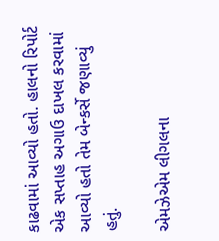કાઢવામાં આવ્યો હતો. હાલનો રિપોર્ટ એક સપ્તાહ અગાઉ દાખલ કરવામાં આવ્યો હતો તેમ બેન્કર્સે જણાવ્યું હતું.

એમઝેએમ લીગલના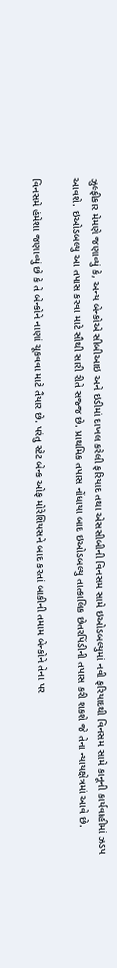ઝુલ્ફીકાર મેમણે જણાવ્યું કે, અન્ય બેન્કોએ સીબીઆઇ અને ઇડીમાં દાખલ કરેલી ફરિયાદ તથા એસસીબીની વિનસમ સામે ઇઓડબલ્યુમાં નવી ફરિયાદથી વિનસમ સામે કાનૂની કાર્યવાહીમાં ઝડપ આવશે. ઇઓડબલ્યુ આ તપાસ કરવા માટે સૌથી સારી રીતે સજ્જ છે. પ્રાથમિક તપાસ નોંધાયા બાદ ઇઓડબલ્યુ તાત્કાલિક છેતરપિંડીની તપાસ કરી શકશે જે તેના ન્યાયક્ષેત્રમાં આવે છે.

વિનસમે હંમેશા જણાવ્યું છે કે તે બેન્કોને નાણાં ચૂકવવા માટે તૈયાર છે. પરંતુ સ્ટેટ બેન્ક ઓફ મોરેશિયસને બાદ કરતાં બાકીની તમામ બેન્કોને તેના પર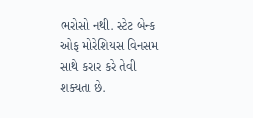ભરોસો નથી. સ્ટેટ બેન્ક ઓફ મોરેશિયસ વિનસમ સાથે કરાર કરે તેવી શક્યતા છે.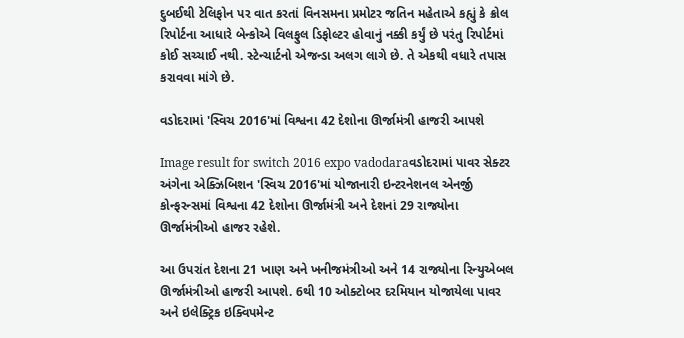દુબઈથી ટેલિફોન પર વાત કરતાં વિનસમના પ્રમોટર જતિન મહેતાએ કહ્યું કે ક્રોલ રિપોર્ટના આધારે બેન્કોએ વિલફુલ ડિફોલ્ટર હોવાનું નક્કી કર્યું છે પરંતુ રિપોર્ટમાં કોઈ સચ્ચાઈ નથી. સ્ટેન્ચાર્ટનો એજન્ડા અલગ લાગે છે. તે એકથી વધારે તપાસ કરાવવા માંગે છે.

વડોદરામાં 'સ્વિચ 2016'માં વિશ્વના 42 દેશોના ઊર્જામંત્રી હાજરી આપશે

Image result for switch 2016 expo vadodaraવડોદરામાં પાવર સેક્ટર અંગેના એક્ઝિબિશન 'સ્વિચ 2016'માં યોજાનારી ઇન્ટરનેશનલ એનર્જી કોન્ફરન્સમાં વિશ્વના 42 દેશોના ઊર્જામંત્રી અને દેશનાં 29 રાજ્યોના ઊર્જામંત્રીઓ હાજર રહેશે.

આ ઉપરાંત દેશના 21 ખાણ અને ખનીજમંત્રીઓ અને 14 રાજ્યોના રિન્યુએબલ ઊર્જામંત્રીઓ હાજરી આપશે. 6થી 10 ઓક્ટોબર દરમિયાન યોજાયેલા પાવર અને ઇલેક્ટ્રિક ઇક્વિપમેન્ટ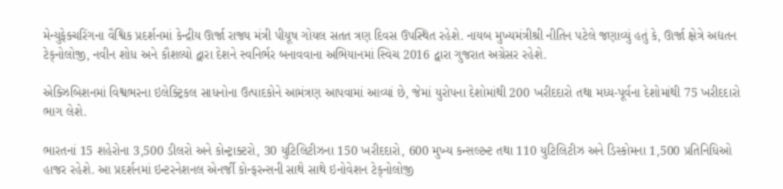મેન્યુફેક્ચરિંગના વૈશ્વિક પ્રદર્શનમાં કેન્દ્રીય ઊર્જા રાજ્ય મંત્રી પીયૂષ ગોયલ સતત ત્રણ દિવસ ઉપસ્થિત રહેશે. નાયબ મુખ્યમંત્રીશ્રી નીતિન પટેલે જણાવ્યું હતું કે, ઊર્જા ક્ષેત્રે અદ્યતન ટેક્‌નોલોજી, નવીન શોધ અને કૌશલ્યો દ્વારા દેશને સ્વનિર્ભર બનાવવાના અભિયાનમાં સ્વિચ 2016 દ્વારા ગુજરાત અગ્રેસર રહેશે.

એક્ઝિબિશનમાં વિશ્વભરના ઇલેક્ટ્રિકલ સાધનોના ઉત્પાદકોને આમંત્રણ આપવામાં આવ્યાં છે, જેમાં યુરોપના દેશોમાંથી 200 ખરીદદારો તથા મધ્ય-પૂર્વના દેશોમાંથી 75 ખરીદદારો ભાગ લેશે.

ભારતનાં 15 શહેરોના 3,500 ડીલરો અને કોન્ટ્રાક્ટરો, 30 યુટિલિટીઝના 150 ખરીદદારો, 600 મુખ્ય કન્સલ્ટન્ટ તથા 110 યુટિલિટીઝ અને ડિસ્કોમના 1,500 પ્રતિનિધિઓ હાજર રહેશે. આ પ્રદર્શનમાં ઇન્ટરનેશનલ એનર્જી કોન્ફરન્સની સાથે સાથે ઇનોવેશન ટેક્‌નોલોજી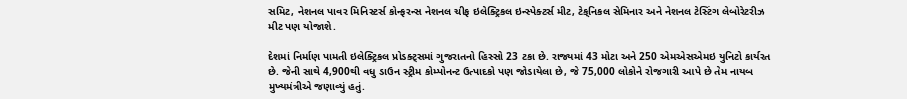સમિટ, નેશનલ પાવર મિનિસ્ટર્સ કોન્ફરન્સ નેશનલ ચીફ ઇલેક્ટ્રિકલ ઇન્સ્પેક્ટર્સ મીટ, ટેક્‌નિકલ સેમિનાર અને નેશનલ ટેસ્ટિંગ લેબોરેટરીઝ મીટ પણ યોજાશે.

દેશમાં નિર્માણ પામતી ઇલેક્ટ્રિકલ પ્રોડક્ટ્સમાં ગુજરાતનો હિસ્સો 23 ટકા છે. રાજ્યમાં 43 મોટા અને 250 એમએસએમઇ યુનિટો કાર્યરત છે. જેની સાથે 4,900થી વધુ ડાઉન સ્ટ્રીમ કોમ્પોનન્ટ ઉત્પાદકો પણ જોડાયેલા છે, જે 75,000 લોકોને રોજગારી આપે છે તેમ નાયબ મુખ્યમંત્રીએ જણાવ્યું હતું.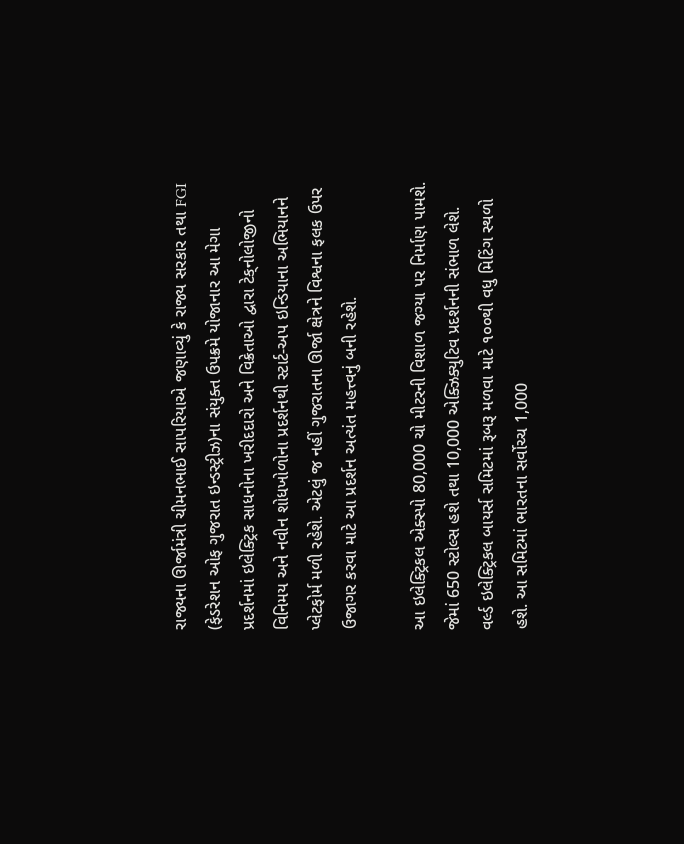રાજ્યના ઊર્જામંત્રી ચીમનભાઈ સાપરિયાએ જણાવ્યું કે રાજ્ય સરકાર તથા FGI (ફેડરેશન ઓફ ગુજરાત ઇન્ડસ્ટ્રીઝ)ના સંયુક્ત ઉપક્રમે યોજાનાર આ મેગા પ્રદર્શનમાં ઇલેક્ટ્રિક સાધનોના ખરીદદારો અને વિક્રેતાઓ દ્વારા ટેક્‌નોલોજીનો વિનિમય અને નવીન શોધખોળોના પ્રદર્શનથી સ્ટાર્ટ-અપ ઇન્ડિયાના અભિયાનને પ્લેટફોર્મ મળી રહેશે. એટલું જ નહીં ગુજરાતના ઊર્જા ક્ષેત્રને વિશ્વના ફલક ઉપર ઉજાગર કરવા માટે આ પ્રદર્શન અત્યંત મહત્ત્વનું બની રહેશે.

આ ઇલેક્ટ્રિકલ એક્સ્પો 80,000 ચો મીટરની વિશાળ જગ્યા પર નિર્માણ પામશે. જેમાં 650 સ્ટોલ્સ હશે તથા 10,000 એક્ઝિક્યુટિવ પ્રદર્શનની સંભાળ લેશે. વર્લ્ડ ઇલેક્ટ્રિકલ બાયર્સ સમિટમાં રૂબરૂ મળવા માટે ૧૦૦થી વધુ મિટિંગ સ્થળો હશે. આ સમિટમાં ભારતના સર્વોચ્ચ 1,000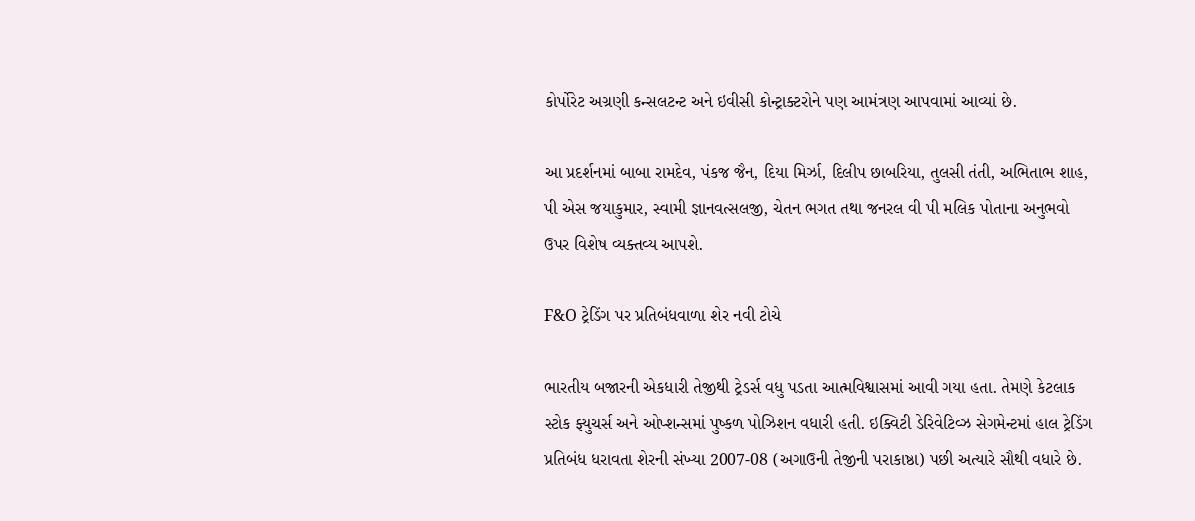કોર્પોરેટ અગ્રણી કન્સલટન્ટ અને ઇવીસી કોન્ટ્રાક્ટરોને પણ આમંત્રણ આપવામાં આવ્યાં છે.

આ પ્રદર્શનમાં બાબા રામદેવ, પંકજ જૈન, દિયા મિર્ઝા, દિલીપ છાબરિયા, તુલસી તંતી, અભિતાભ શાહ, પી એસ જયાકુમાર, સ્વામી જ્ઞાનવત્સલજી, ચેતન ભગત તથા જનરલ વી પી મલિક પોતાના અનુભવો ઉપર વિશેષ વ્યક્તવ્ય આપશે.

F&O ટ્રેડિંગ પર પ્રતિબંધવાળા શેર નવી ટોચે

ભારતીય બજારની એકધારી તેજીથી ટ્રેડર્સ વધુ પડતા આત્મવિશ્વાસમાં આવી ગયા હતા. તેમણે કેટલાક સ્ટોક ફ્યુચર્સ અને ઓપ્શન્સમાં પુષ્કળ પોઝિશન વધારી હતી. ઇક્વિટી ડેરિવેટિવ્ઝ સેગમેન્ટમાં હાલ ટ્રેડિંગ પ્રતિબંધ ધરાવતા શેરની સંખ્યા 2007-08 (અગાઉની તેજીની પરાકાષ્ઠા) પછી અત્યારે સૌથી વધારે છે.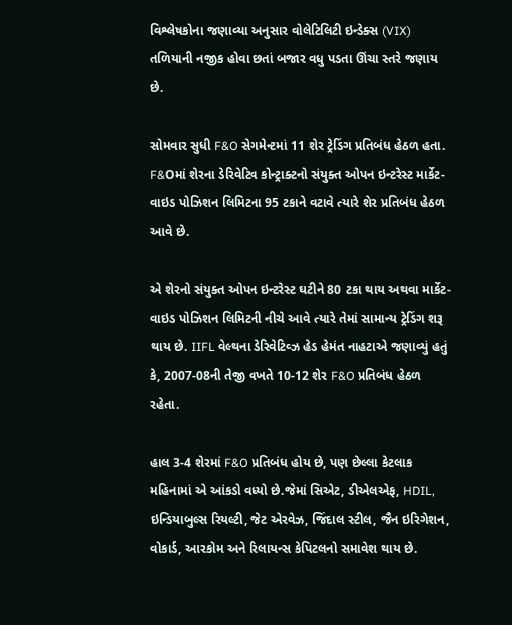વિશ્લેષકોના જણાવ્યા અનુસાર વોલેટિલિટી ઇન્ડેક્સ (VIX) તળિયાની નજીક હોવા છતાં બજાર વધુ પડતા ઊંચા સ્તરે જણાય છે.

સોમવાર સુધી F&O સેગમેન્ટમાં 11 શેર ટ્રેડિંગ પ્રતિબંધ હેઠળ હતા. F&Oમાં શેરના ડેરિવેટિવ કોન્ટ્રાક્ટનો સંયુક્ત ઓપન ઇન્ટરેસ્ટ માર્કેટ-વાઇડ પોઝિશન લિમિટના 95 ટકાને વટાવે ત્યારે શેર પ્રતિબંધ હેઠળ આવે છે.

એ શેરનો સંયુક્ત ઓપન ઇન્ટરેસ્ટ ઘટીને 80 ટકા થાય અથવા માર્કેટ-વાઇડ પોઝિશન લિમિટની નીચે આવે ત્યારે તેમાં સામાન્ય ટ્રેડિંગ શરૂ થાય છે. IIFL વેલ્થના ડેરિવેટિવ્ઝ હેડ હેમંત નાહટાએ જણાવ્યું હતું કે, 2007-08ની તેજી વખતે 10-12 શેર F&O પ્રતિબંધ હેઠળ રહેતા.

હાલ 3-4 શેરમાં F&O પ્રતિબંધ હોય છે, પણ છેલ્લા કેટલાક મહિનામાં એ આંકડો વધ્યો છે.જેમાં સિએટ, ડીએલએફ, HDIL, ઇન્ડિયાબુલ્સ રિયલ્ટી, જેટ એરવેઝ, જિંદાલ સ્ટીલ, જૈન ઇરિગેશન, વોકાર્ડ, આરકોમ અને રિલાયન્સ કેપિટલનો સમાવેશ થાય છે.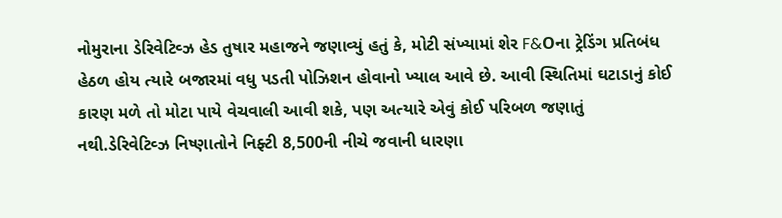નોમુરાના ડેરિવેટિવ્ઝ હેડ તુષાર મહાજને જણાવ્યું હતું કે, મોટી સંખ્યામાં શેર F&Oના ટ્રેડિંગ પ્રતિબંધ હેઠળ હોય ત્યારે બજારમાં વધુ પડતી પોઝિશન હોવાનો ખ્યાલ આવે છે. આવી સ્થિતિમાં ઘટાડાનું કોઈ કારણ મળે તો મોટા પાયે વેચવાલી આવી શકે, પણ અત્યારે એવું કોઈ પરિબળ જણાતું નથી.ડેરિવેટિવ્ઝ નિષ્ણાતોને નિફ્ટી 8,500ની નીચે જવાની ધારણા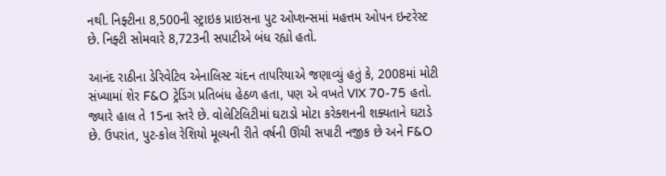નથી. નિફ્ટીના 8,500ની સ્ટ્રાઇક પ્રાઇસના પુટ ઓપ્શન્સમાં મહત્તમ ઓપન ઇન્ટરેસ્ટ છે. નિફ્ટી સોમવારે 8,723ની સપાટીએ બંધ રહ્યો હતો.

આનંદ રાઠીના ડેરિવેટિવ એનાલિસ્ટ ચંદન તાપરિયાએ જણાવ્યું હતું કે, 2008માં મોટી સંખ્યામાં શેર F&O ટ્રેડિંગ પ્રતિબંધ હેઠળ હતા, પણ એ વખતે VIX 70-75 હતો. જ્યારે હાલ તે 15ના સ્તરે છે. વોલેટિલિટીમાં ઘટાડો મોટા કરેક્શનની શક્યતાને ઘટાડે છે. ઉપરાંત, પુટ-કોલ રેશિયો મૂલ્યની રીતે વર્ષની ઊંચી સપાટી નજીક છે અને F&O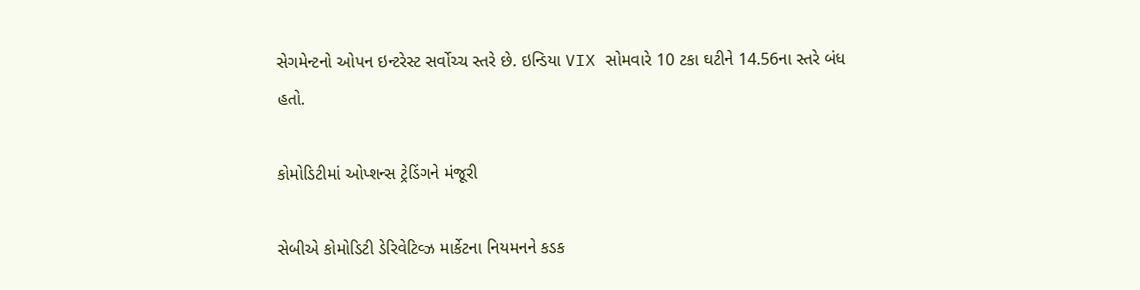સેગમેન્ટનો ઓપન ઇન્ટરેસ્ટ સર્વોચ્ચ સ્તરે છે. ઇન્ડિયા VIX સોમવારે 10 ટકા ઘટીને 14.56ના સ્તરે બંધ હતો.

કોમોડિટીમાં ઓપ્શન્સ ટ્રેડિંગને મંજૂરી

સેબીએ કોમોડિટી ડેરિવેટિવ્ઝ માર્કેટના નિયમનને કડક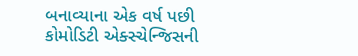બનાવ્યાના એક વર્ષ પછી કોમોડિટી એક્સ્ચેન્જિસની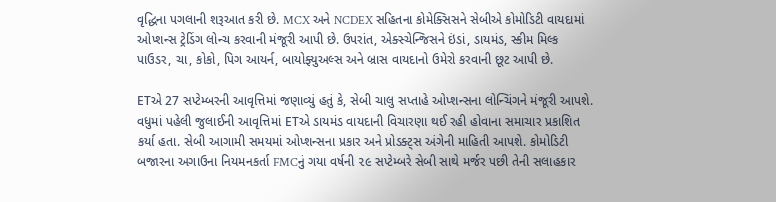વૃદ્ધિના પગલાની શરૂઆત કરી છે. MCX અને NCDEX સહિતના કોમેક્સિસને સેબીએ કોમોડિટી વાયદામાં ઓપ્શન્સ ટ્રેડિંગ લોન્ચ કરવાની મંજૂરી આપી છે. ઉપરાંત, એક્સ્ચેન્જિસને ઇંડાં, ડાયમંડ, સ્કીમ મિલ્ક પાઉડર, ચા, કોકો, પિગ આયર્ન, બાયોફ્યુઅલ્સ અને બ્રાસ વાયદાનો ઉમેરો કરવાની છૂટ આપી છે.

ETએ 27 સપ્ટેમ્બરની આવૃત્તિમાં જણાવ્યું હતું કે, સેબી ચાલુ સપ્તાહે ઓપ્શન્સના લોન્ચિંગને મંજૂરી આપશે. વધુમાં પહેલી જુલાઈની આવૃત્તિમાં ETએ ડાયમંડ વાયદાની વિચારણા થઈ રહી હોવાના સમાચાર પ્રકાશિત કર્યા હતા. સેબી આગામી સમયમાં ઓપ્શન્સના પ્રકાર અને પ્રોડક્ટ્સ અંગેની માહિતી આપશે. કોમોડિટી બજારના અગાઉના નિયમનકર્તા FMCનું ગયા વર્ષની ૨૯ સપ્ટેમ્બરે સેબી સાથે મર્જર પછી તેની સલાહકાર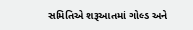સમિતિએ શરૂઆતમાં ગોલ્ડ અને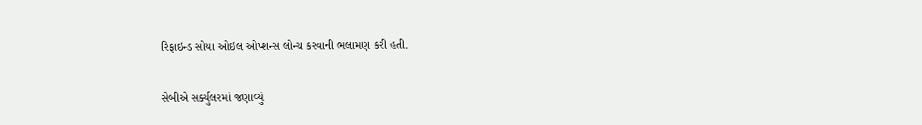રિફાઇન્ડ સોયા ઓઇલ ઓપ્શન્સ લોન્ચ કરવાની ભલામણ કરી હતી.

સેબીએ સર્ક્યુલરમાં જણાવ્યું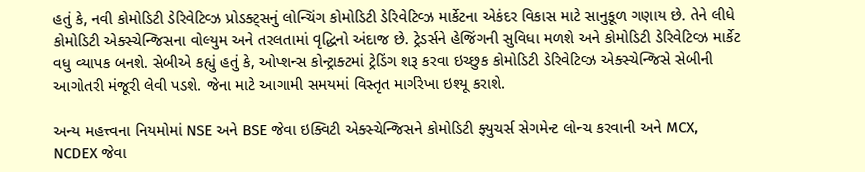હતું કે, નવી કોમોડિટી ડેરિવેટિવ્ઝ પ્રોડક્ટ્સનું લોન્ચિંગ કોમોડિટી ડેરિવેટિવ્ઝ માર્કેટના એકંદર વિકાસ માટે સાનુકૂળ ગણાય છે. તેને લીધે કોમોડિટી એક્સ્ચેન્જિસના વોલ્યુમ અને તરલતામાં વૃદ્ધિનો અંદાજ છે. ટ્રેડર્સને હેજિંગની સુવિધા મળશે અને કોમોડિટી ડેરિવેટિવ્ઝ માર્કેટ વધુ વ્યાપક બનશે. સેબીએ કહ્યું હતું કે, ઓપ્શન્સ કોન્ટ્રાક્ટમાં ટ્રેડિંગ શરૂ કરવા ઇચ્છુક કોમોડિટી ડેરિવેટિવ્ઝ એક્સ્ચેન્જિસે સેબીની આગોતરી મંજૂરી લેવી પડશે. જેના માટે આગામી સમયમાં વિસ્તૃત માર્ગરેખા ઇશ્યૂ કરાશે.

અન્ય મહત્ત્વના નિયમોમાં NSE અને BSE જેવા ઇક્વિટી એક્સ્ચેન્જિસને કોમોડિટી ફ્યુચર્સ સેગમેન્ટ લોન્ચ કરવાની અને MCX, NCDEX જેવા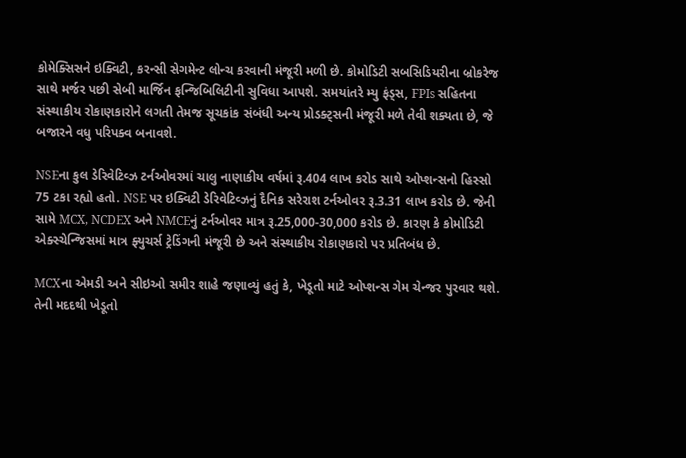કોમેક્સિસને ઇક્વિટી, કરન્સી સેગમેન્ટ લોન્ચ કરવાની મંજૂરી મળી છે. કોમોડિટી સબસિડિયરીના બ્રોકરેજ સાથે મર્જર પછી સેબી માર્જિન ફન્જિબિલિટીની સુવિધા આપશે. સમયાંતરે મ્યુ ફંડ્સ, FPIs સહિતના સંસ્થાકીય રોકાણકારોને લગતી તેમજ સૂચકાંક સંબંધી અન્ય પ્રોડક્ટ્સની મંજૂરી મળે તેવી શક્યતા છે, જે બજારને વધુ પરિપક્વ બનાવશે.

NSEના કુલ ડેરિવેટિવ્ઝ ટર્નઓવરમાં ચાલુ નાણાકીય વર્ષમાં રૂ.404 લાખ કરોડ સાથે ઓપ્શન્સનો હિસ્સો 75 ટકા રહ્યો હતો. NSE પર ઇક્વિટી ડેરિવેટિવ્ઝનું દૈનિક સરેરાશ ટર્નઓવર રૂ.3.31 લાખ કરોડ છે. જેની સામે MCX, NCDEX અને NMCEનું ટર્નઓવર માત્ર રૂ.25,000-30,000 કરોડ છે. કારણ કે કોમોડિટી એક્સ્ચેન્જિસમાં માત્ર ફ્યુચર્સ ટ્રેડિંગની મંજૂરી છે અને સંસ્થાકીય રોકાણકારો પર પ્રતિબંધ છે.

MCXના એમડી અને સીઇઓ સમીર શાહે જણાવ્યું હતું કે, ખેડૂતો માટે ઓપ્શન્સ ગેમ ચેન્જર પુરવાર થશે. તેની મદદથી ખેડૂતો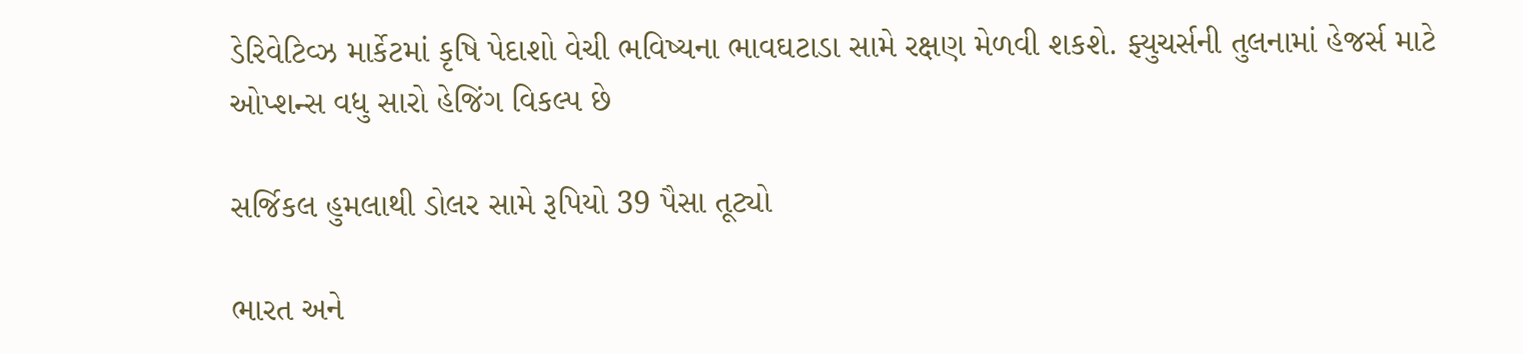ડેરિવેટિવ્ઝ માર્કેટમાં કૃષિ પેદાશો વેચી ભવિષ્યના ભાવઘટાડા સામે રક્ષણ મેળવી શકશે. ફ્યુચર્સની તુલનામાં હેજર્સ માટે ઓપ્શન્સ વધુ સારો હેજિંગ વિકલ્પ છે

સર્જિકલ હુમલાથી ડોલર સામે રૂપિયો 39 પૈસા તૂટ્યો

ભારત અને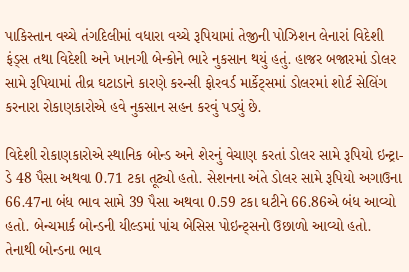પાકિસ્તાન વચ્ચે તંગદિલીમાં વધારા વચ્ચે રૂપિયામાં તેજીની પોઝિશન લેનારાં વિદેશી ફંડ્સ તથા વિદેશી અને ખાનગી બેન્કોને ભારે નુકસાન થયું હતું. હાજર બજારમાં ડોલર સામે રૂપિયામાં તીવ્ર ઘટાડાને કારણે કરન્સી ફોરવર્ડ માર્કેટ્સમાં ડોલરમાં શોર્ટ સેલિંગ કરનારા રોકાણકારોએ હવે નુકસાન સહન કરવું પડ્યું છે.

વિદેશી રોકાણકારોએ સ્થાનિક બોન્ડ અને શેરનું વેચાણ કરતાં ડોલર સામે રૂપિયો ઇન્ટ્રા-ડે 48 પૈસા અથવા 0.71 ટકા તૂટ્યો હતો. સેશનના અંતે ડોલર સામે રૂપિયો અગાઉના 66.47ના બંધ ભાવ સામે 39 પૈસા અથવા 0.59 ટકા ઘટીને 66.86એ બંધ આવ્યો હતો. બેન્ચમાર્ક બોન્ડની યીલ્ડમાં પાંચ બેસિસ પોઇન્ટ્સનો ઉછાળો આવ્યો હતો. તેનાથી બોન્ડના ભાવ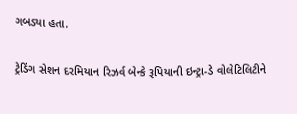ગબડ્યા હતા.

ટ્રેડિંગ સેશન દરમિયાન રિઝર્વ બેન્કે રૂપિયાની ઇન્ટ્રા-ડે વોલેટિલિટીને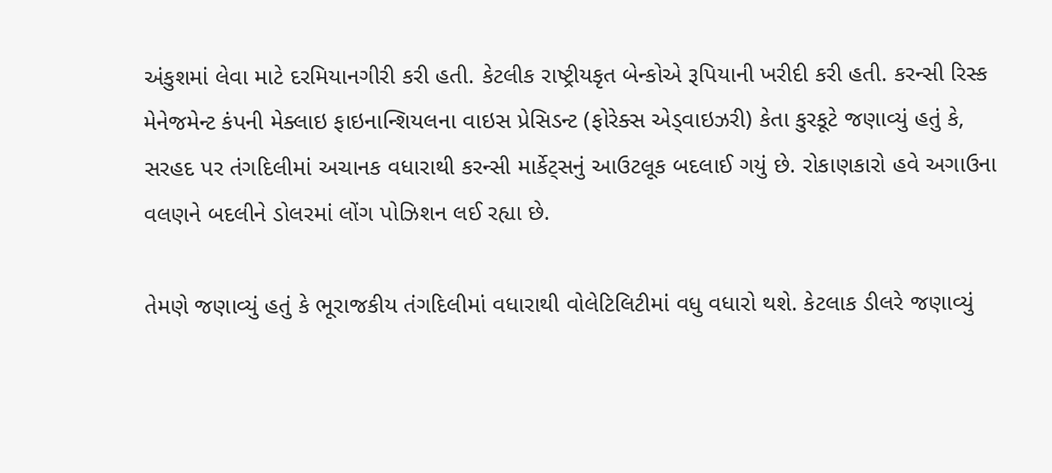અંકુશમાં લેવા માટે દરમિયાનગીરી કરી હતી. કેટલીક રાષ્ટ્રીયકૃત બેન્કોએ રૂપિયાની ખરીદી કરી હતી. કરન્સી રિસ્ક મેનેજમેન્ટ કંપની મેક્લાઇ ફાઇનાન્શિયલના વાઇસ પ્રેસિડન્ટ (ફોરેક્સ એડ્વાઇઝરી) કેતા કુરકૂટે જણાવ્યું હતું કે, સરહદ પર તંગદિલીમાં અચાનક વધારાથી કરન્સી માર્કેટ્સનું આઉટલૂક બદલાઈ ગયું છે. રોકાણકારો હવે અગાઉના વલણને બદલીને ડોલરમાં લોંગ પોઝિશન લઈ રહ્યા છે.

તેમણે જણાવ્યું હતું કે ભૂરાજકીય તંગદિલીમાં વધારાથી વોલેટિલિટીમાં વધુ વધારો થશે. કેટલાક ડીલરે જણાવ્યું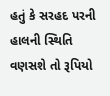હતું કે સરહદ પરની હાલની સ્થિતિ વણસશે તો રૂપિયો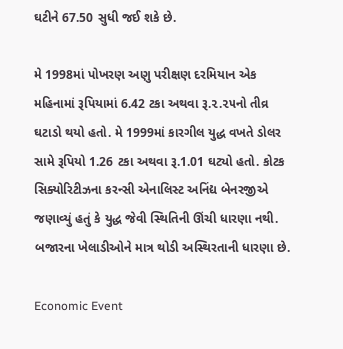ઘટીને 67.50 સુધી જઈ શકે છે.

મે 1998માં પોખરણ અણુ પરીક્ષણ દરમિયાન એક મહિનામાં રૂપિયામાં 6.42 ટકા અથવા રૂ.૨.૨૫નો તીવ્ર ઘટાડો થયો હતો. મે 1999માં કારગીલ યુદ્ધ વખતે ડોલર સામે રૂપિયો 1.26 ટકા અથવા રૂ.1.01 ઘટ્યો હતો. કોટક સિક્યોરિટીઝના કરન્સી એનાલિસ્ટ અનિંદ્ય બેનરજીએ જણાવ્યું હતું કે યુદ્ધ જેવી સ્થિતિની ઊંચી ધારણા નથી. બજારના ખેલાડીઓને માત્ર થોડી અસ્થિરતાની ધારણા છે.

Economic Event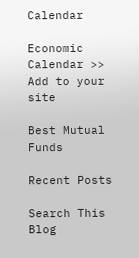Calendar

Economic Calendar >> Add to your site

Best Mutual Funds

Recent Posts

Search This Blog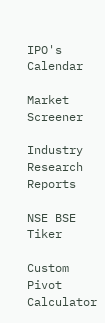IPO's Calendar

Market Screener

Industry Research Reports

NSE BSE Tiker

Custom Pivot Calculator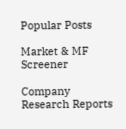Popular Posts

Market & MF Screener

Company Research Reports